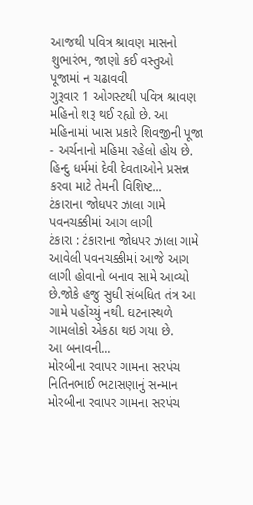આજથી પવિત્ર શ્રાવણ માસનો શુભારંભ, જાણો કઈ વસ્તુઓ પૂજામાં ન ચઢાવવી
ગુરૂવાર 1 ઓગસ્ટથી પવિત્ર શ્રાવણ મહિનો શરૂ થઈ રહ્યો છે. આ મહિનામાં ખાસ પ્રકારે શિવજીની પૂજા - અર્ચનાનો મહિમા રહેલો હોય છે. હિન્દુ ધર્મમાં દેવી દેવતાઓને પ્રસન્ન કરવા માટે તેમની વિશિષ્ટ...
ટંકારાના જોધપર ઝાલા ગામે પવનચક્કીમાં આગ લાગી
ટંકારા : ટંકારાના જોધપર ઝાલા ગામે આવેલી પવનચક્કીમાં આજે આગ લાગી હોવાનો બનાવ સામે આવ્યો છે.જોકે હજુ સુધી સંબધિત તંત્ર આ ગામે પહોંચ્યું નથી. ઘટનાસ્થળે ગામલોકો એકઠા થઇ ગયા છે.
આ બનાવની...
મોરબીના રવાપર ગામના સરપંચ નિતિનભાઈ ભટાસણાનું સન્માન
મોરબીના રવાપર ગામના સરપંચ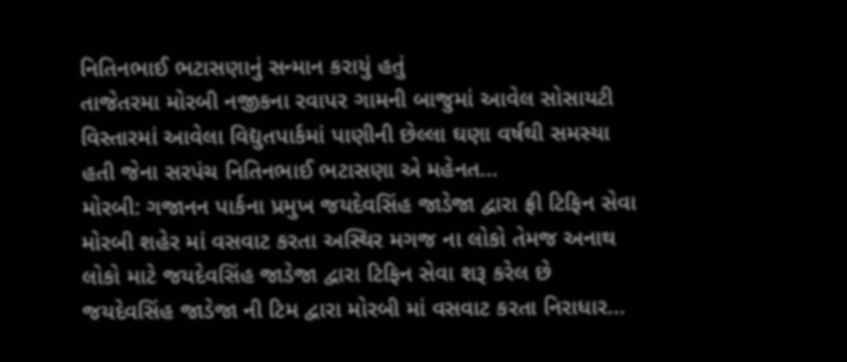નિતિનભાઈ ભટાસણાનું સન્માન કરાયું હતું
તાજેતરમા મોરબી નજીકના રવાપર ગામની બાજુમાં આવેલ સોસાયટી વિસ્તારમાં આવેલા વિદ્યુતપાર્કમાં પાણીની છેલ્લા ઘણા વર્ષથી સમસ્યા હતી જેના સરપંચ નિતિનભાઈ ભટાસણા એ મહેનત...
મોરબી: ગજાનન પાર્કના પ્રમુખ જયદેવસિંહ જાડેજા દ્વારા ફ્રી ટિફિન સેવા
મોરબી શહેર માં વસવાટ કરતા અસ્થિર મગજ ના લોકો તેમજ અનાથ લોકો માટે જયદેવસિંહ જાડેજા દ્વારા ટિફિન સેવા શરૂ કરેલ છે જયદેવસિંહ જાડેજા ની ટિમ દ્વારા મોરબી માં વસવાટ કરતા નિરાધાર...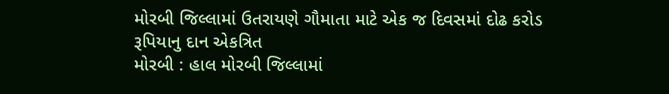મોરબી જિલ્લામાં ઉતરાયણે ગૌમાતા માટે એક જ દિવસમાં દોઢ કરોડ રૂપિયાનુ દાન એકત્રિત
મોરબી : હાલ મોરબી જિલ્લામાં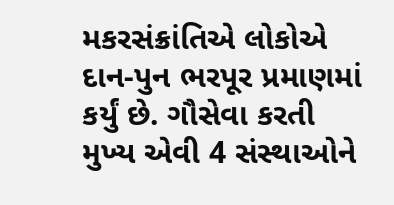મકરસંક્રાંતિએ લોકોએ દાન-પુન ભરપૂર પ્રમાણમાં કર્યું છે. ગૌસેવા કરતી મુખ્ય એવી 4 સંસ્થાઓને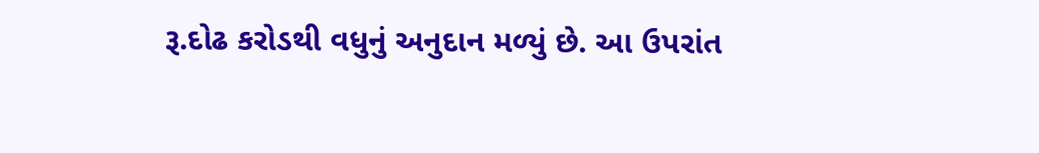રૂ.દોઢ કરોડથી વધુનું અનુદાન મળ્યું છે. આ ઉપરાંત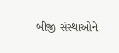બીજી સંસ્થાઓને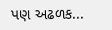પણ અઢળક...